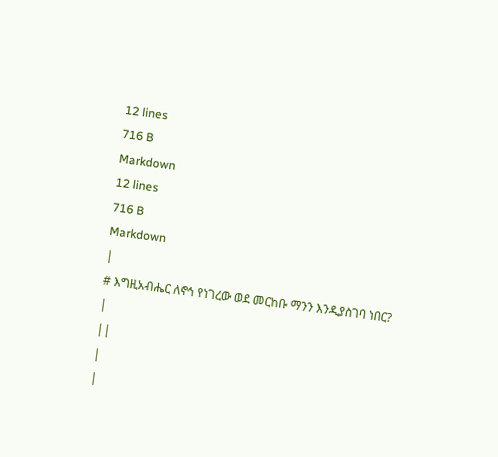12 lines
716 B
Markdown
12 lines
716 B
Markdown
|
# እግዚአብሔር ለኖኅ የነገረው ወደ መርከቡ ማንን እንዲያስገባ ነበር?
|
||
|
|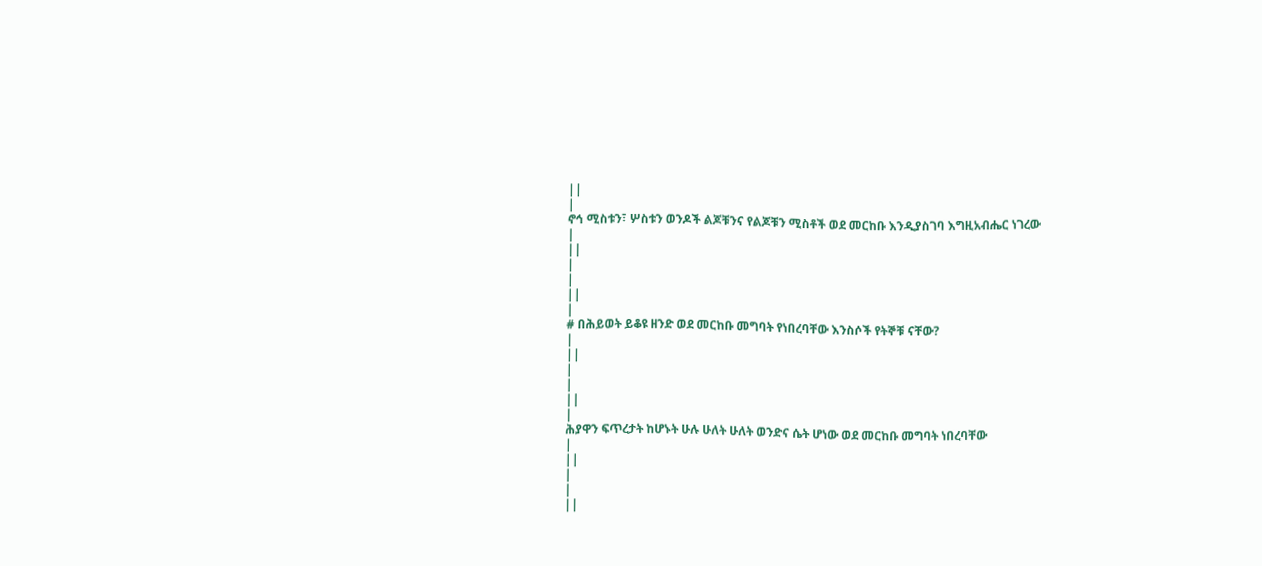||
|
ኖኅ ሚስቱን፣ ሦስቱን ወንዶች ልጆቹንና የልጆቹን ሚስቶች ወደ መርከቡ እንዲያስገባ እግዚአብሔር ነገረው
|
||
|
|
||
|
# በሕይወት ይቆዩ ዘንድ ወደ መርከቡ መግባት የነበረባቸው እንስሶች የትኞቹ ናቸው?
|
||
|
|
||
|
ሕያዋን ፍጥረታት ከሆኑት ሁሉ ሁለት ሁለት ወንድና ሴት ሆነው ወደ መርከቡ መግባት ነበረባቸው
|
||
|
|
||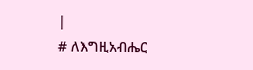|
# ለእግዚአብሔር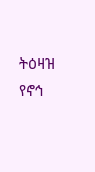ትዕዛዝ የኖኅ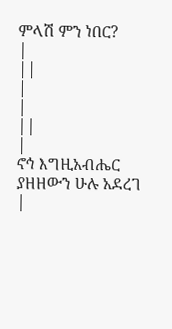ምላሽ ምን ነበር?
|
||
|
|
||
|
ኖኅ እግዚአብሔር ያዘዘውን ሁሉ አደረገ
|